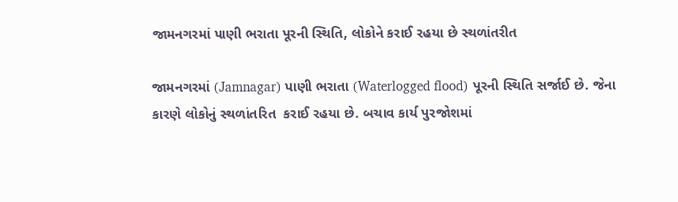જામનગરમાં પાણી ભરાતા પૂરની સ્થિતિ, લોકોને કરાઈ રહયા છે સ્થળાંતરીત

જામનગરમાં (Jamnagar) પાણી ભરાતા (Waterlogged flood) પૂરની સ્થિતિ સર્જાઈ છે. જેના કારણે લોકોનું સ્થળાંતરિત  કરાઈ રહયા છે. બચાવ કાર્ય પુરજોશમાં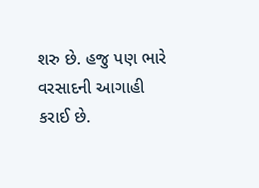શરુ છે. હજુ પણ ભારે વરસાદની આગાહી કરાઈ છે.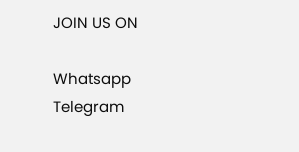JOIN US ON

Whatsapp
Telegram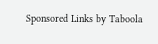Sponsored Links by Taboola